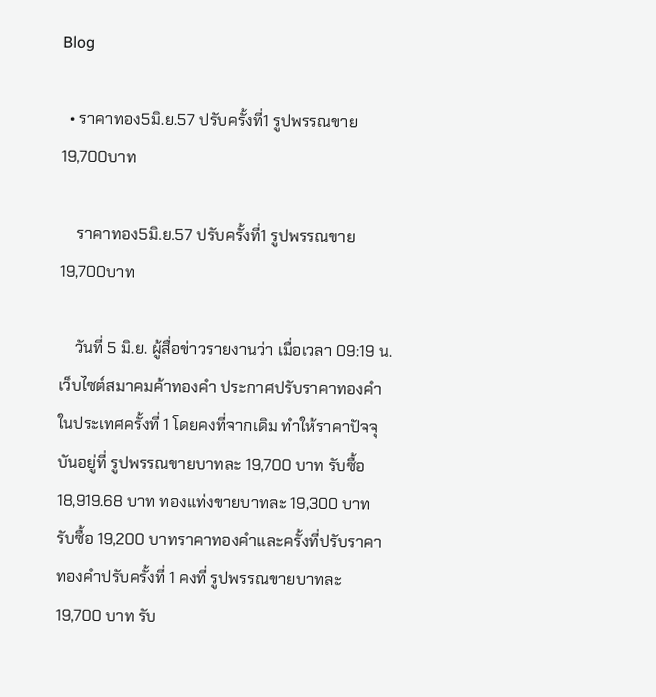Blog

  • ราคาทอง5มิ.ย.57 ปรับครั้งที่1 รูปพรรณขาย19,700บาท

    ราคาทอง5มิ.ย.57 ปรับครั้งที่1 รูปพรรณขาย19,700บาท

    วันที่ 5 มิ.ย. ผู้สื่อข่าวรายงานว่า เมื่อเวลา 09:19 น. เว็บไซต์สมาคมค้าทองคำ ประกาศปรับราคาทองคำในประเทศครั้งที่ 1 โดยคงที่จากเดิม ทำให้ราคาปัจจุบันอยู่ที่ รูปพรรณขายบาทละ 19,700 บาท รับซื้อ 18,919.68 บาท ทองแท่งขายบาทละ 19,300 บาท รับซื้อ 19,200 บาทราคาทองคำและครั้งที่ปรับราคาทองคำปรับครั้งที่ 1 คงที่ รูปพรรณขายบาทละ 19,700 บาท รับ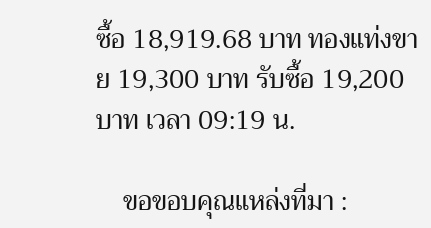ซื้อ 18,919.68 บาท ทองแท่งขาย 19,300 บาท รับซื้อ 19,200 บาท เวลา 09:19 น.

    ขอขอบคุณแหล่งที่มา :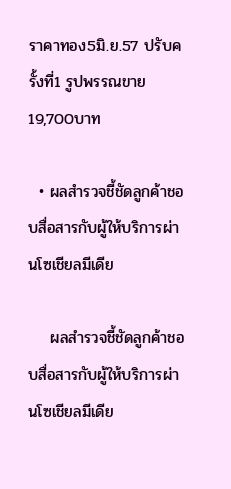ราคาทอง5มิ.ย.57 ปรับครั้งที่1 รูปพรรณขาย19,700บาท

  • ผลสำรวจชี้ชัดลูกค้าชอบสื่อสารกับผู้ให้บริการผ่านโซเชียลมีเดีย

    ผลสำรวจชี้ชัดลูกค้าชอบสื่อสารกับผู้ให้บริการผ่านโซเชียลมีเดีย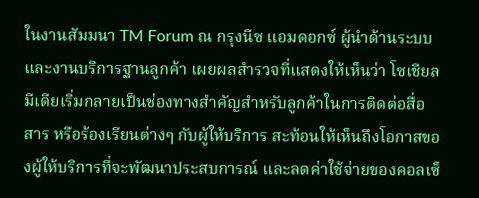ในงานสัมมนา TM Forum ณ กรุงนีซ แอมดอกซ์ ผู้นำด้านระบบและงานบริการฐานลูกค้า เผยผลสำรวจที่แสดงให้เห็นว่า โซเชียลมีเดียเริ่มกลายเป็นช่องทางสำคัญสำหรับลูกค้าในการติดต่อสื่อสาร หรือร้องเรียนต่างๆ กับผู้ให้บริการ สะท้อนให้เห็นถึงโอกาสของผู้ให้บริการที่จะพัฒนาประสบการณ์ และลดค่าใช้จ่ายของคอลเซ็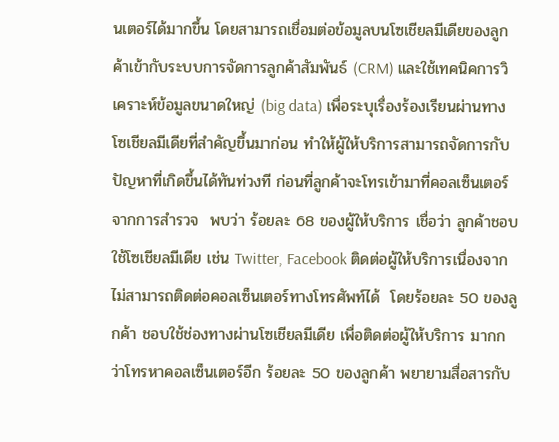นเตอร์ได้มากขึ้น โดยสามารถเชื่อมต่อข้อมูลบนโซเชียลมีเดียของลูกค้าเข้ากับระบบการจัดการลูกค้าสัมพันธ์ (CRM) และใช้เทคนิคการวิเคราะห์ข้อมูลขนาดใหญ่ (big data) เพื่อระบุเรื่องร้องเรียนผ่านทางโซเชียลมีเดียที่สำคัญขึ้นมาก่อน ทำให้ผู้ให้บริการสามารถจัดการกับปัญหาที่เกิดขึ้นได้ทันท่วงที ก่อนที่ลูกค้าจะโทรเข้ามาที่คอลเซ็นเตอร์ จากการสำรวจ  พบว่า ร้อยละ 68 ของผู้ให้บริการ เชื่อว่า ลูกค้าชอบใช้โซเชียลมีเดีย เช่น Twitter, Facebook ติดต่อผู้ให้บริการเนื่องจากไม่สามารถติดต่อคอลเซ็นเตอร์ทางโทรศัพท์ได้  โดยร้อยละ 50 ของลูกค้า ชอบใช้ช่องทางผ่านโซเชียลมีเดีย เพื่อติดต่อผู้ให้บริการ มากกว่าโทรหาคอลเซ็นเตอร์อีก ร้อยละ 50 ของลูกค้า พยายามสื่อสารกับ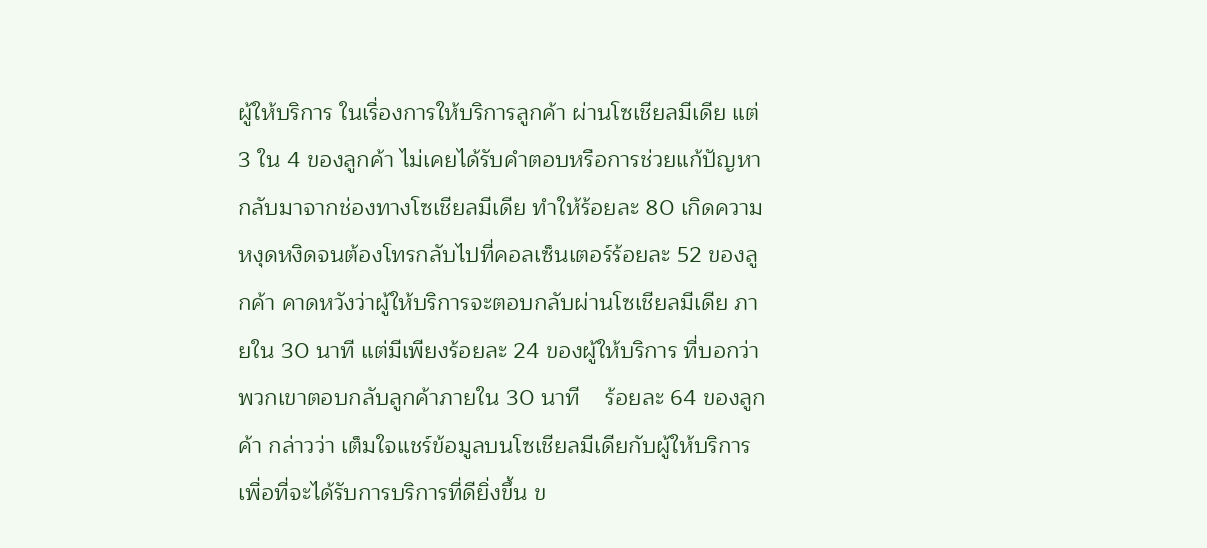ผู้ให้บริการ ในเรื่องการให้บริการลูกค้า ผ่านโซเชียลมีเดีย แต่ 3 ใน 4 ของลูกค้า ไม่เคยได้รับคำตอบหรือการช่วยแก้ปัญหากลับมาจากช่องทางโซเชียลมีเดีย ทำให้ร้อยละ 80 เกิดความหงุดหงิดจนต้องโทรกลับไปที่คอลเซ็นเตอร์ร้อยละ 52 ของลูกค้า คาดหวังว่าผู้ให้บริการจะตอบกลับผ่านโซเชียลมีเดีย ภายใน 30 นาที แต่มีเพียงร้อยละ 24 ของผู้ให้บริการ ที่บอกว่าพวกเขาตอบกลับลูกค้าภายใน 30 นาที    ร้อยละ 64 ของลูกค้า กล่าวว่า เต็มใจแชร์ข้อมูลบนโซเชียลมีเดียกับผู้ให้บริการ เพื่อที่จะได้รับการบริการที่ดียิ่งขึ้น ข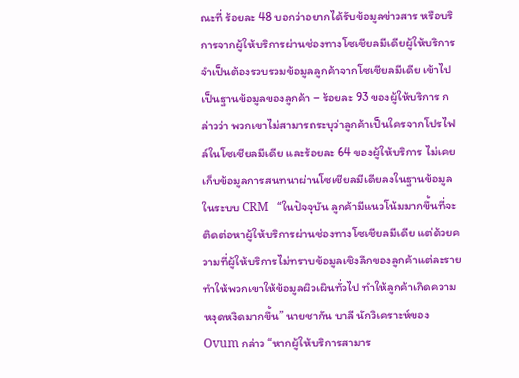ณะที่ ร้อยละ 48 บอกว่าอยากได้รับข้อมูลข่าวสาร หรือบริการจากผู้ให้บริการผ่านช่องทางโซเชียลมีเดียผู้ให้บริการจำเป็นต้องรวบรวมข้อมูลลูกค้าจากโซเชียลมีเดีย เข้าไปเป็นฐานข้อมูลของลูกค้า – ร้อยละ 93 ของผู้ให้บริการ กล่าวว่า พวกเขาไม่สามารถระบุว่าลูกค้าเป็นใครจากโปรไฟล์ในโซเชียลมีเดีย และร้อยละ 64 ของผู้ให้บริการ ไม่เคยเก็บข้อมูลการสนทนาผ่านโซเชียลมีเดียลงในฐานข้อมูลในระบบ CRM   “ในปัจจุบัน ลูกค้ามีแนวโน้มมากขึ้นที่จะติดต่อหาผู้ให้บริการผ่านช่องทางโซเชียลมีเดีย แต่ด้วยความที่ผู้ให้บริการไม่ทราบข้อมูลเชิงลึกของลูกค้าแต่ละราย ทำให้พวกเขาให้ข้อมูลผิวเผินทั่วไป ทำให้ลูกค้าเกิดความหงุดหงิดมากขึ้น” นายชากัน บาลี นักวิเคราะห์ของ Ovum กล่าว “หากผู้ให้บริการสามาร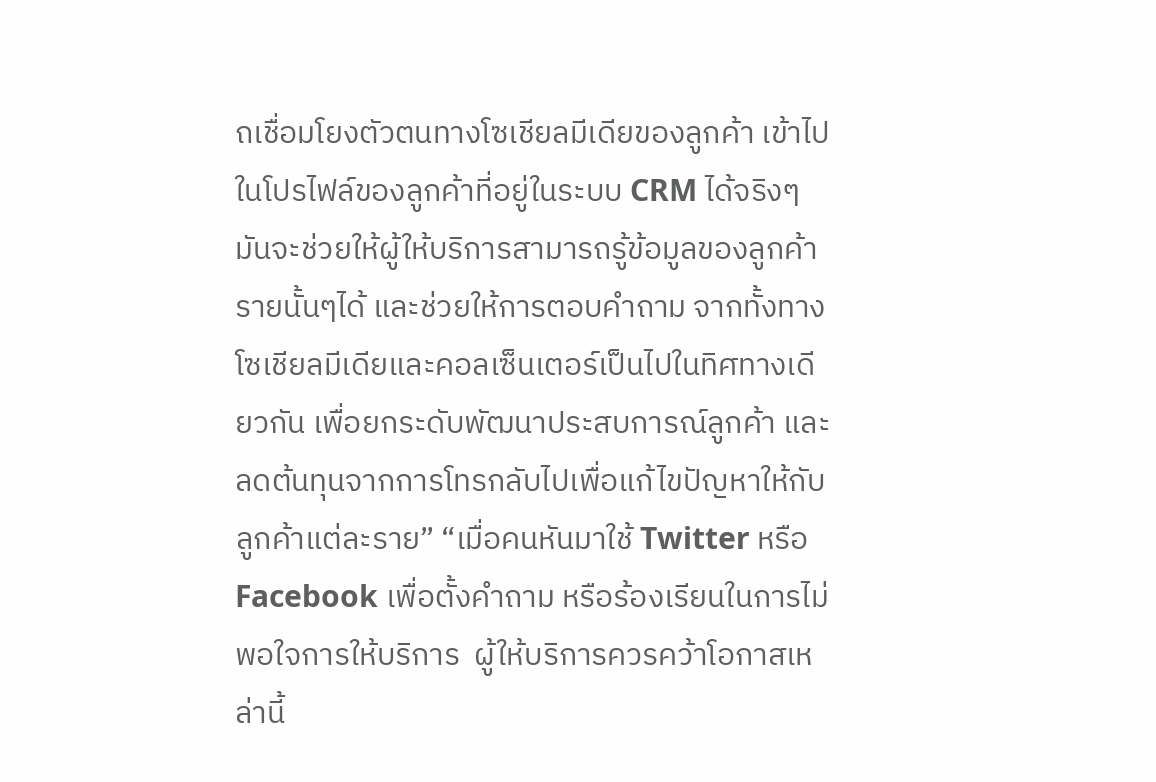ถเชื่อมโยงตัวตนทางโซเชียลมีเดียของลูกค้า เข้าไปในโปรไฟล์ของลูกค้าที่อยู่ในระบบ CRM ได้จริงๆ มันจะช่วยให้ผู้ให้บริการสามารถรู้ข้อมูลของลูกค้ารายนั้นๆได้ และช่วยให้การตอบคำถาม จากทั้งทางโซเชียลมีเดียและคอลเซ็นเตอร์เป็นไปในทิศทางเดียวกัน เพื่อยกระดับพัฒนาประสบการณ์ลูกค้า และลดต้นทุนจากการโทรกลับไปเพื่อแก้ไขปัญหาให้กับลูกค้าแต่ละราย” “เมื่อคนหันมาใช้ Twitter หรือ Facebook เพื่อตั้งคำถาม หรือร้องเรียนในการไม่พอใจการให้บริการ  ผู้ให้บริการควรคว้าโอกาสเหล่านี้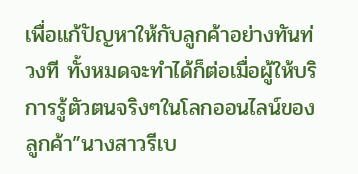เพื่อแก้ปัญหาให้กับลูกค้าอย่างทันท่วงที ทั้งหมดจะทำได้ก็ต่อเมื่อผู้ให้บริการรู้ตัวตนจริงๆในโลกออนไลน์ของลูกค้า”นางสาวรีเบ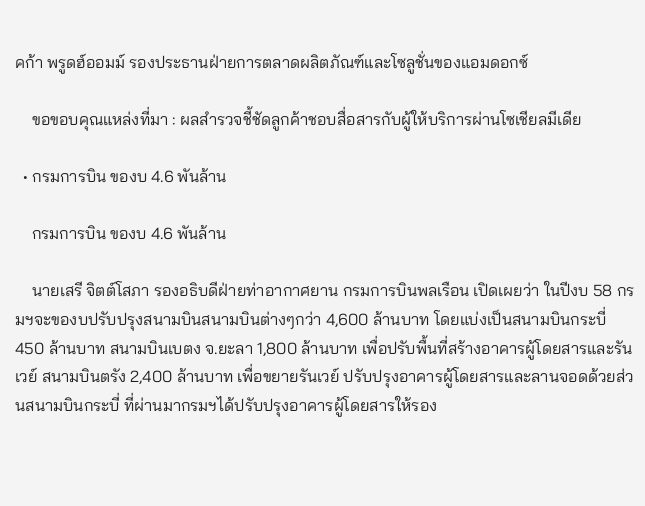คก้า พรูดฮ์ออมม์ รองประธานฝ่ายการตลาดผลิตภัณฑ์และโซลูชั่นของแอมดอกซ์

    ขอขอบคุณแหล่งที่มา : ผลสำรวจชี้ชัดลูกค้าชอบสื่อสารกับผู้ให้บริการผ่านโซเชียลมีเดีย

  • กรมการบิน ของบ 4.6 พันล้าน

    กรมการบิน ของบ 4.6 พันล้าน

    นายเสรี จิตต์โสภา รองอธิบดีฝ่ายท่าอากาศยาน กรมการบินพลเรือน เปิดเผยว่า ในปีงบ 58 กรมฯจะของบปรับปรุงสนามบินสนามบินต่างๆกว่า 4,600 ล้านบาท โดยแบ่งเป็นสนามบินกระบี่ 450 ล้านบาท สนามบินเบตง จ.ยะลา 1,800 ล้านบาท เพื่อปรับพื้นที่สร้างอาคารผู้โดยสารและรันเวย์ สนามบินตรัง 2,400 ล้านบาท เพื่อขยายรันเวย์ ปรับปรุงอาคารผู้โดยสารและลานจอดด้วยส่วนสนามบินกระบี่ ที่ผ่านมากรมฯได้ปรับปรุงอาคารผู้โดยสารให้รอง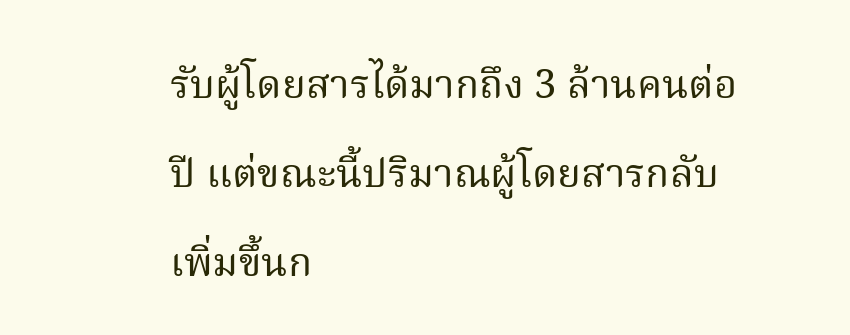รับผู้โดยสารได้มากถึง 3 ล้านคนต่อปี แต่ขณะนี้ปริมาณผู้โดยสารกลับเพิ่มขึ้นก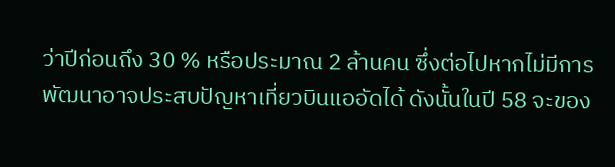ว่าปีก่อนถึง 30 % หรือประมาณ 2 ล้านคน ซึ่งต่อไปหากไม่มีการพัฒนาอาจประสบปัญหาเที่ยวบินแออัดได้ ดังนั้นในปี 58 จะของ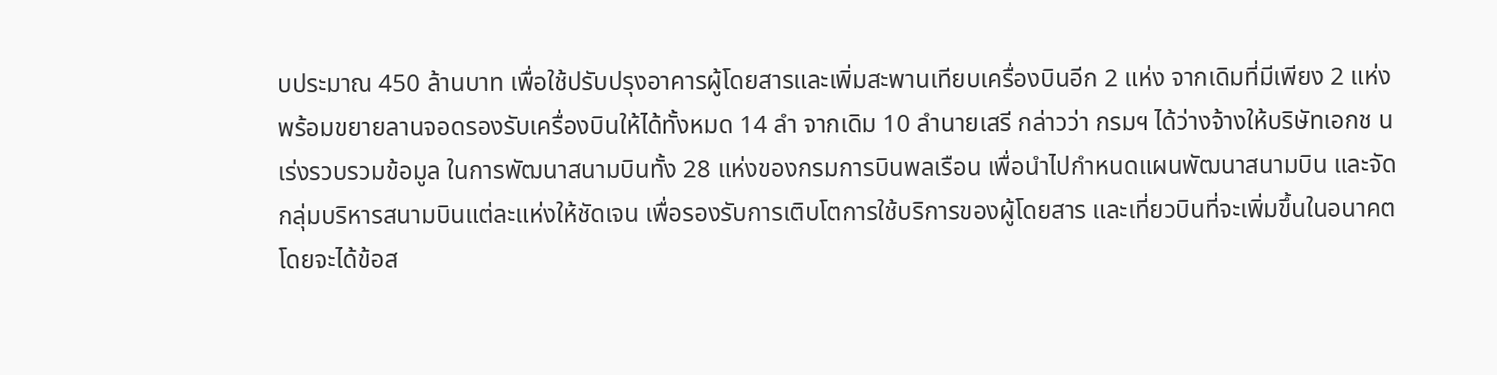บประมาณ 450 ล้านบาท เพื่อใช้ปรับปรุงอาคารผู้โดยสารและเพิ่มสะพานเทียบเครื่องบินอีก 2 แห่ง จากเดิมที่มีเพียง 2 แห่ง พร้อมขยายลานจอดรองรับเครื่องบินให้ได้ทั้งหมด 14 ลำ จากเดิม 10 ลำนายเสรี กล่าวว่า กรมฯ ได้ว่างจ้างให้บริษัทเอกช นเร่งรวบรวมข้อมูล ในการพัฒนาสนามบินทั้ง 28 แห่งของกรมการบินพลเรือน เพื่อนำไปกำหนดแผนพัฒนาสนามบิน และจัดกลุ่มบริหารสนามบินแต่ละแห่งให้ชัดเจน เพื่อรองรับการเติบโตการใช้บริการของผู้โดยสาร และเที่ยวบินที่จะเพิ่มขึ้นในอนาคต โดยจะได้ข้อส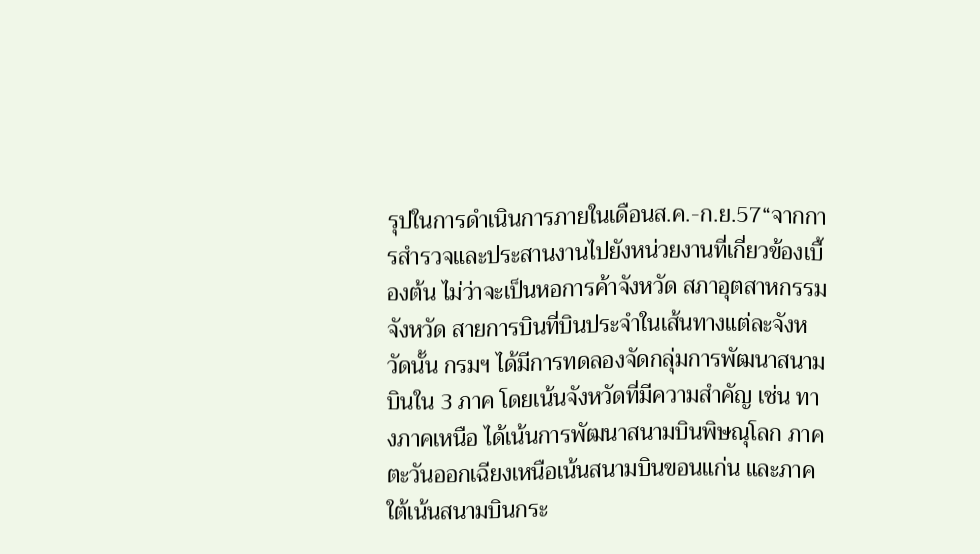รุปในการดำเนินการภายในเดือนส.ค.-ก.ย.57“จากการสำรวจและประสานงานไปยังหน่วยงานที่เกี่ยวข้องเบื้องต้น ไม่ว่าจะเป็นหอการค้าจังหวัด สภาอุตสาหกรรมจังหวัด สายการบินที่บินประจำในเส้นทางแต่ละจังหวัดนั้น กรมฯ ได้มีการทดลองจัดกลุ่มการพัฒนาสนามบินใน 3 ภาค โดยเน้นจังหวัดที่มีความสำคัญ เช่น ทางภาคเหนือ ได้เน้นการพัฒนาสนามบินพิษณุโลก ภาคตะวันออกเฉียงเหนือเน้นสนามบินขอนแก่น และภาคใต้เน้นสนามบินกระ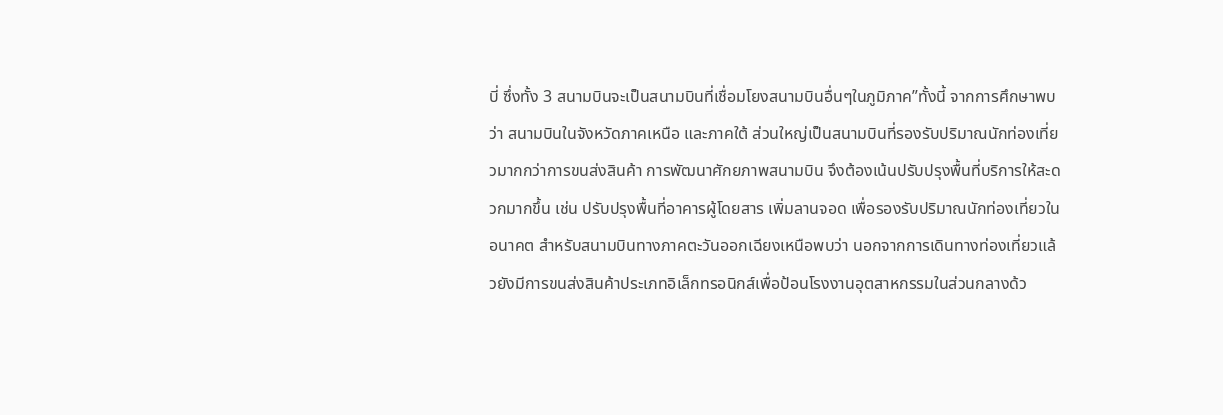บี่ ซึ่งทั้ง 3 สนามบินจะเป็นสนามบินที่เชื่อมโยงสนามบินอื่นๆในภูมิภาค”ทั้งนี้ จากการศึกษาพบว่า สนามบินในจังหวัดภาคเหนือ และภาคใต้ ส่วนใหญ่เป็นสนามบินที่รองรับปริมาณนักท่องเที่ยวมากกว่าการขนส่งสินค้า การพัฒนาศักยภาพสนามบิน จึงต้องเน้นปรับปรุงพื้นที่บริการให้สะดวกมากขึ้น เช่น ปรับปรุงพื้นที่อาคารผู้โดยสาร เพิ่มลานจอด เพื่อรองรับปริมาณนักท่องเที่ยวในอนาคต สำหรับสนามบินทางภาคตะวันออกเฉียงเหนือพบว่า นอกจากการเดินทางท่องเที่ยวแล้วยังมีการขนส่งสินค้าประเภทอิเล็กทรอนิกส์เพื่อป้อนโรงงานอุตสาหกรรมในส่วนกลางด้ว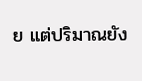ย แต่ปริมาณยัง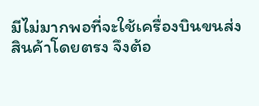มีไม่มากพอที่จะใช้เครื่องบินขนส่งสินค้าโดยตรง จึงต้อ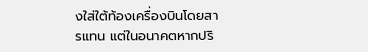งใส่ใต้ท้องเครื่องบินโดยสารแทน แต่ในอนาคตหากปริ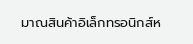มาณสินค้าอิเล็กทรอนิกส์ห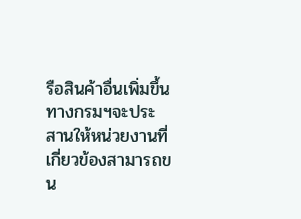รือสินค้าอื่นเพิ่มขึ้น ทางกรมฯจะประสานให้หน่วยงานที่เกี่ยวข้องสามารถขน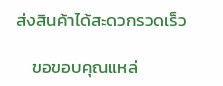ส่งสินค้าได้สะดวกรวดเร็ว

    ขอขอบคุณแหล่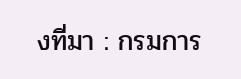งที่มา : กรมการ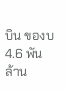บิน ของบ 4.6 พันล้าน